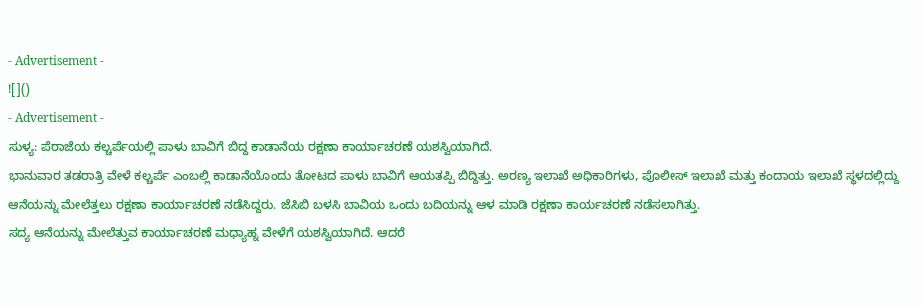- Advertisement -
![]()
- Advertisement -
ಸುಳ್ಯ: ಪೆರಾಜೆಯ ಕಲ್ಚರ್ಪೆಯಲ್ಲಿ ಪಾಳು ಬಾವಿಗೆ ಬಿದ್ದ ಕಾಡಾನೆಯ ರಕ್ಷಣಾ ಕಾರ್ಯಾಚರಣೆ ಯಶಸ್ವಿಯಾಗಿದೆ.
ಭಾನುವಾರ ತಡರಾತ್ರಿ ವೇಳೆ ಕಲ್ಚರ್ಪೆ ಎಂಬಲ್ಲಿ ಕಾಡಾನೆಯೊಂದು ತೋಟದ ಪಾಳು ಬಾವಿಗೆ ಆಯತಪ್ಪಿ ಬಿದ್ದಿತ್ತು. ಅರಣ್ಯ ಇಲಾಖೆ ಅಧಿಕಾರಿಗಳು, ಪೊಲೀಸ್ ಇಲಾಖೆ ಮತ್ತು ಕಂದಾಯ ಇಲಾಖೆ ಸ್ಥಳದಲ್ಲಿದ್ದು ಆನೆಯನ್ನು ಮೇಲೆತ್ತಲು ರಕ್ಷಣಾ ಕಾರ್ಯಾಚರಣೆ ನಡೆಸಿದ್ದರು. ಜೆಸಿಬಿ ಬಳಸಿ ಬಾವಿಯ ಒಂದು ಬದಿಯನ್ನು ಆಳ ಮಾಡಿ ರಕ್ಷಣಾ ಕಾರ್ಯಚರಣೆ ನಡೆಸಲಾಗಿತ್ತು.
ಸದ್ಯ ಆನೆಯನ್ನು ಮೇಲೆತ್ತುವ ಕಾರ್ಯಾಚರಣೆ ಮಧ್ಯಾಹ್ನ ವೇಳೆಗೆ ಯಶಸ್ವಿಯಾಗಿದೆ. ಆದರೆ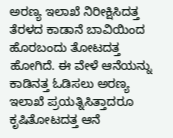ಅರಣ್ಯ ಇಲಾಖೆ ನಿರೀಕ್ಷಿಸಿದತ್ತ ತೆರಳದ ಕಾಡಾನೆ ಬಾವಿಯಿಂದ ಹೊರಬಂದು ತೋಟದತ್ತ ಹೋಗಿದೆ. ಈ ವೇಳೆ ಆನೆಯನ್ನು ಕಾಡಿನತ್ತ ಓಡಿಸಲು ಅರಣ್ಯ ಇಲಾಖೆ ಪ್ರಯತ್ನಿಸಿತ್ತಾದರೂ ಕೃಷಿತೋಟದತ್ತ ಆನೆ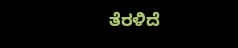ತೆರಳಿದೆ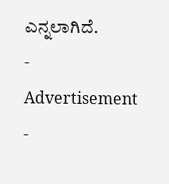ಎನ್ನಲಾಗಿದೆ.
- Advertisement -